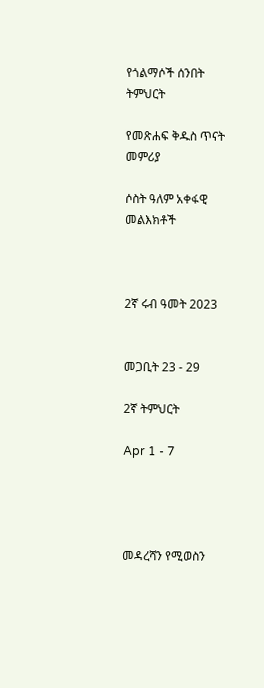የጎልማሶች ሰንበት ትምህርት

የመጽሐፍ ቅዱስ ጥናት መምሪያ

ሶስት ዓለም አቀፋዊ መልእክቶች



2ኛ ሩብ ዓመት 2023


መጋቢት 23 - 29

2ኛ ትምህርት

Apr 1 - 7




መዳረሻን የሚወስን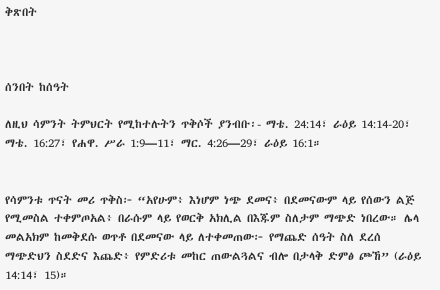ቅጽበት



ሰንበት ከሰዓት

ለዚህ ሳምንት ትምህርት የሚከተሉትን ጥቅሶች ያንብቡ፡- ማቴ. 24:14፣ ራዕይ 14:14-20፣ ማቴ. 16:27፣ የሐዋ. ሥራ 1:9—11፣ ማር. 4:26—29፣ ራዕይ 16:1።


የሳምንቱ ጥናት መሪ ጥቅስ፦ “አየሁም፥ እነሆም ነጭ ደመና፥ በደመናውም ላይ የሰውን ልጅ የሚመስል ተቀምጦአል፥ በራሱም ላይ የወርቅ አክሊል በእጁም ስለታም ማጭድ ነበረው። ሌላ መልአክም ከመቅደሱ ወጥቶ በደመናው ላይ ለተቀመጠው፦ የማጨድ ሰዓት ስለ ደረሰ ማጭድህን ስደድና እጨድ፥ የምድሪቱ መከር ጠውልጓልና ብሎ በታላቅ ድምፅ ጮኸ” (ራዕይ 14:14፣ 15)።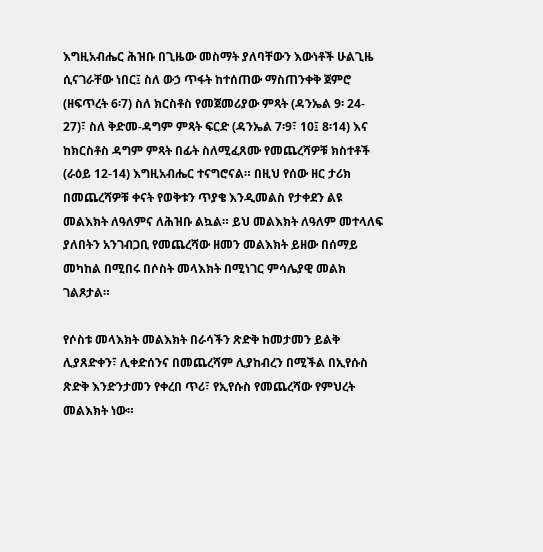እግዚአብሔር ሕዝቡ በጊዜው መስማት ያለባቸውን እውነቶች ሁልጊዜ ሲናገራቸው ነበር፤ ስለ ውኃ ጥፋት ከተሰጠው ማስጠንቀቅ ጀምሮ (ዘፍጥረት 6፡7) ስለ ክርስቶስ የመጀመሪያው ምጻት (ዳንኤል 9፡ 24- 27)፣ ስለ ቅድመ-ዳግም ምጻት ፍርድ (ዳንኤል 7፡9፣ 10፤ 8፡14) እና ከክርስቶስ ዳግም ምጻት በፊት ስለሚፈጸሙ የመጨረሻዎቹ ክስተቶች (ራዕይ 12-14) እግዚአብሔር ተናግሮናል። በዚህ የሰው ዘር ታሪክ በመጨረሻዎቹ ቀናት የወቅቱን ጥያቄ እንዲመልስ የታቀደን ልዩ መልእክት ለዓለምና ለሕዝቡ ልኳል። ይህ መልእክት ለዓለም መተላለፍ ያለበትን አንገብጋቢ የመጨረሻው ዘመን መልእክት ይዘው በሰማይ መካከል በሚበሩ በሶስት መላእክት በሚነገር ምሳሌያዊ መልክ ገልጾታል።

የሶስቱ መላእክት መልእክት በራሳችን ጽድቅ ከመታመን ይልቅ ሊያጸድቀን፣ ሊቀድሰንና በመጨረሻም ሊያከብረን በሚችል በኢየሱስ ጽድቅ እንድንታመን የቀረበ ጥሪ፣ የኢየሱስ የመጨረሻው የምህረት መልእክት ነው።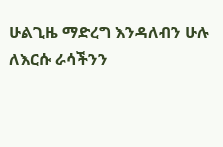ሁልጊዜ ማድረግ እንዳለብን ሁሉ ለእርሱ ራሳችንን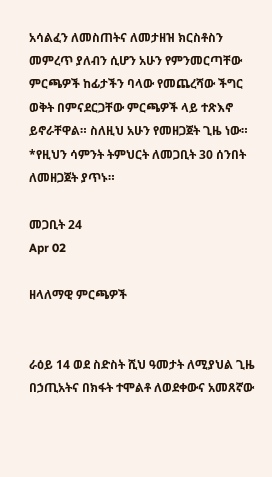አሳልፈን ለመስጠትና ለመታዘዝ ክርስቶስን መምረጥ ያለብን ሲሆን አሁን የምንመርጣቸው ምርጫዎች ከፊታችን ባላው የመጨረሻው ችግር ወቅት በምናደርጋቸው ምርጫዎች ላይ ተጽእኖ ይኖራቸዋል። ስለዚህ አሁን የመዘጋጀት ጊዜ ነው። *የዚህን ሳምንት ትምህርት ለመጋቢት 30 ሰንበት ለመዘጋጀት ያጥኑ።

መጋቢት 24
Apr 02

ዘላለማዊ ምርጫዎች


ራዕይ 14 ወደ ስድስት ሺህ ዓመታት ለሚያህል ጊዜ በኃጢአትና በክፋት ተሞልቶ ለወደቀውና አመጸኛው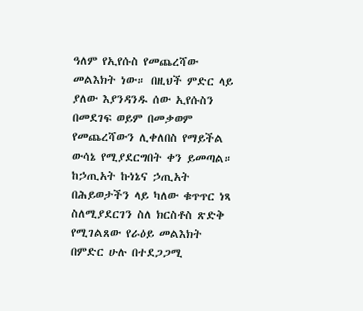ዓለም የኢየሱስ የመጨረሻው መልእክት ነው። በዚህች ምድር ላይ ያለው እያንዳንዱ ሰው ኢየሱስን በመደገፍ ወይም በመቃወም የመጨረሻውን ሊቀለበስ የማይችል ውሳኔ የሚያደርግበት ቀን ይመጣል። ከኃጢአት ኩነኔና ኃጢአት በሕይወታችን ላይ ካለው ቁጥጥር ነጻ ስለሚያደርገን ስለ ክርስቶስ ጽድቅ የሚገልጸው የራዕይ መልእክት በምድር ሁሉ በተደጋጋሚ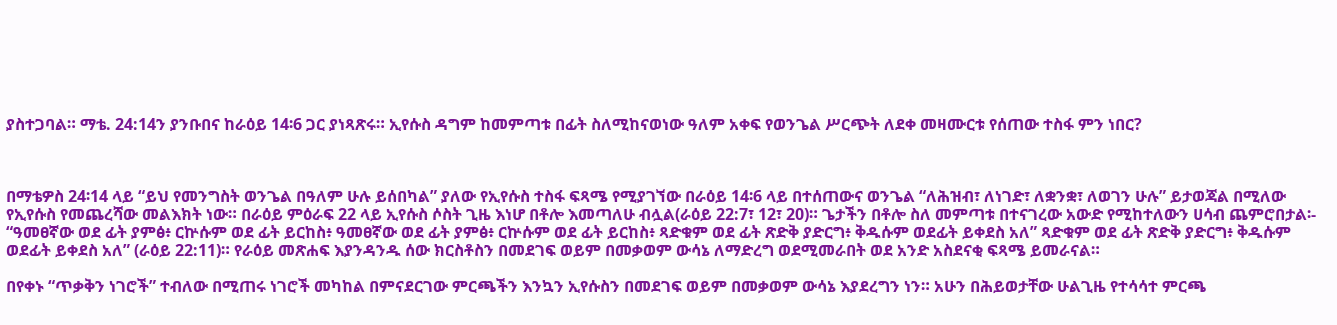ያስተጋባል። ማቴ. 24:14ን ያንቡበና ከራዕይ 14፡6 ጋር ያነጻጽሩ። ኢየሱስ ዳግም ከመምጣቱ በፊት ስለሚከናወነው ዓለም አቀፍ የወንጌል ሥርጭት ለደቀ መዛሙርቱ የሰጠው ተስፋ ምን ነበር?



በማቴዎስ 24፡14 ላይ “ይህ የመንግስት ወንጌል በዓለም ሁሉ ይሰበካል” ያለው የኢየሱስ ተስፋ ፍጻሜ የሚያገኘው በራዕይ 14፡6 ላይ በተሰጠውና ወንጌል “ለሕዝብ፣ ለነገድ፣ ለቋንቋ፣ ለወገን ሁሉ” ይታወጃል በሚለው የኢየሱስ የመጨረሻው መልእክት ነው። በራዕይ ምዕራፍ 22 ላይ ኢየሱስ ሶስት ጊዜ እነሆ በቶሎ እመጣለሁ ብሏል(ራዕይ 22:7፣ 12፣ 20)። ጌታችን በቶሎ ስለ መምጣቱ በተናገረው አውድ የሚከተለውን ሀሳብ ጨምሮበታል፡- “ዓመፀኛው ወደ ፊት ያምፅ፥ ርኵሱም ወደ ፊት ይርከስ፥ ዓመፀኛው ወደ ፊት ያምፅ፥ ርኵሱም ወደ ፊት ይርከስ፥ ጻድቁም ወደ ፊት ጽድቅ ያድርግ፥ ቅዱሱም ወደፊት ይቀደስ አለ” ጻድቁም ወደ ፊት ጽድቅ ያድርግ፥ ቅዱሱም ወደፊት ይቀደስ አለ” (ራዕይ 22:11)። የራዕይ መጽሐፍ እያንዳንዱ ሰው ክርስቶስን በመደገፍ ወይም በመቃወም ውሳኔ ለማድረግ ወደሚመራበት ወደ አንድ አስደናቂ ፍጻሜ ይመራናል።

በየቀኑ “ጥቃቅን ነገሮች” ተብለው በሚጠሩ ነገሮች መካከል በምናደርገው ምርጫችን እንኳን ኢየሱስን በመደገፍ ወይም በመቃወም ውሳኔ እያደረግን ነን። አሁን በሕይወታቸው ሁልጊዜ የተሳሳተ ምርጫ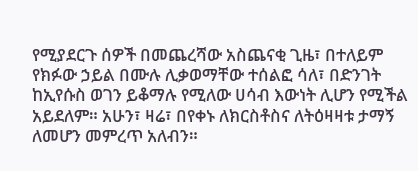የሚያደርጉ ሰዎች በመጨረሻው አስጨናቂ ጊዜ፣ በተለይም የክፉው ኃይል በሙሉ ሊቃወማቸው ተሰልፎ ሳለ፣ በድንገት ከኢየሱስ ወገን ይቆማሉ የሚለው ሀሳብ እውነት ሊሆን የሚችል አይደለም። አሁን፣ ዛሬ፣ በየቀኑ ለክርስቶስና ለትዕዛዛቱ ታማኝ ለመሆን መምረጥ አለብን።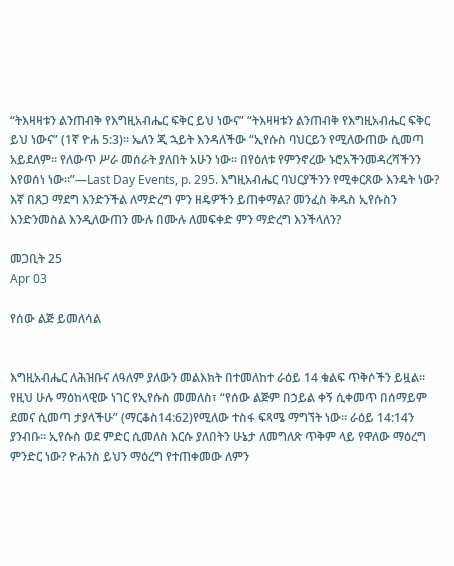“ትእዛዛቱን ልንጠብቅ የእግዚአብሔር ፍቅር ይህ ነውና” “ትእዛዛቱን ልንጠብቅ የእግዚአብሔር ፍቅር ይህ ነውና” (1ኛ ዮሐ 5:3)። ኤለን ጂ ኋይት እንዳለችው “ኢየሱስ ባህርይን የሚለውጠው ሲመጣ አይደለም። የለውጥ ሥራ መሰራት ያለበት አሁን ነው። በየዕለቱ የምንኖረው ኑሮአችንመዳረሻችንን እየወሰነ ነው።”—Last Day Events, p. 295. እግዚአብሔር ባህርያችንን የሚቀርጸው እንዴት ነው? እኛ በጸጋ ማደግ እንድንችል ለማድረግ ምን ዘዴዎችን ይጠቀማል? መንፈስ ቅዱስ ኢየሱስን እንድንመስል እንዲለውጠን ሙሉ በሙሉ ለመፍቀድ ምን ማድረግ እንችላለን?

መጋቢት 25
Apr 03

የሰው ልጅ ይመለሳል


እግዚአብሔር ለሕዝቡና ለዓለም ያለውን መልእክት በተመለከተ ራዕይ 14 ቁልፍ ጥቅሶችን ይዟል። የዚህ ሁሉ ማዕከላዊው ነገር የኢየሱስ መመለስ፣ “የሰው ልጅም በኃይል ቀኝ ሲቀመጥ በሰማይም ደመና ሲመጣ ታያላችሁ” (ማርቆስ14:62)የሚለው ተስፋ ፍጻሜ ማግኘት ነው። ራዕይ 14:14ን ያንብቡ። ኢየሱስ ወደ ምድር ሲመለስ እርሱ ያለበትን ሁኔታ ለመግለጽ ጥቅም ላይ የዋለው ማዕረግ ምንድር ነው? ዮሐንስ ይህን ማዕረግ የተጠቀመው ለምን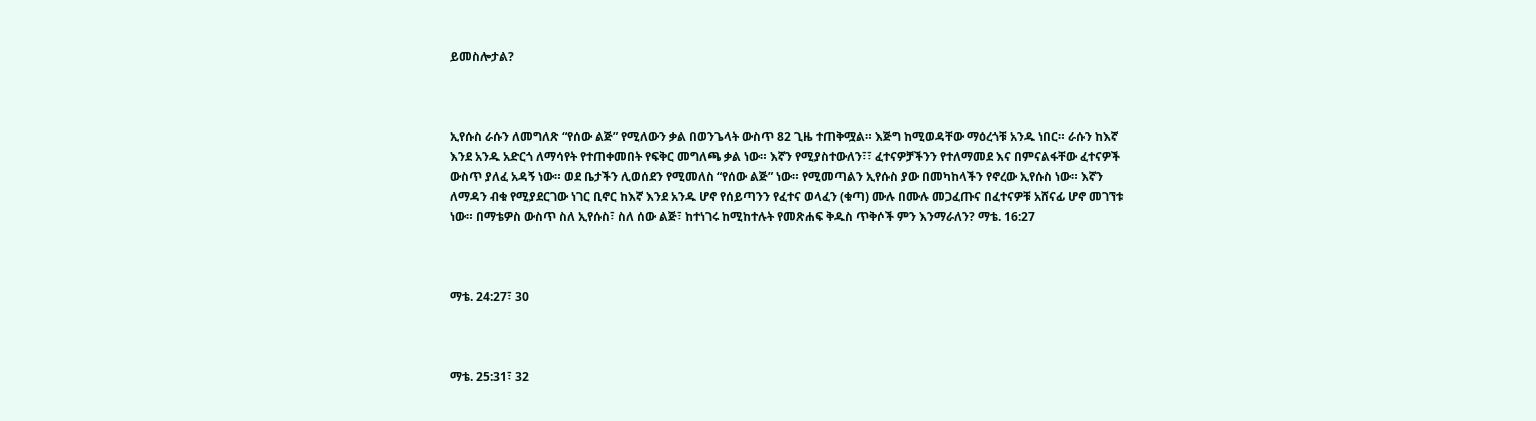ይመስሎታል?



ኢየሱስ ራሱን ለመግለጽ “የሰው ልጅ” የሚለውን ቃል በወንጌላት ውስጥ 82 ጊዜ ተጠቅሟል። እጅግ ከሚወዳቸው ማዕረጎቹ አንዱ ነበር። ራሱን ከእኛ እንደ አንዱ አድርጎ ለማሳየት የተጠቀመበት የፍቅር መግለጫ ቃል ነው። እኛን የሚያስተውለን፣፣ ፈተናዎቻችንን የተለማመደ እና በምናልፋቸው ፈተናዎች ውስጥ ያለፈ አዳኝ ነው። ወደ ቤታችን ሊወሰደን የሚመለስ “የሰው ልጅ” ነው። የሚመጣልን ኢየሱስ ያው በመካከላችን የኖረው ኢየሱስ ነው። እኛን ለማዳን ብቁ የሚያደርገው ነገር ቢኖር ከእኛ እንደ አንዱ ሆኖ የሰይጣንን የፈተና ወላፈን (ቁጣ) ሙሉ በሙሉ መጋፈጡና በፈተናዎቹ አሸናፊ ሆኖ መገኘቱ ነው። በማቴዎስ ውስጥ ስለ ኢየሱስ፣ ስለ ሰው ልጅ፣ ከተነገሩ ከሚከተሉት የመጽሐፍ ቅዱስ ጥቅሶች ምን እንማራለን? ማቴ. 16:27



ማቴ. 24:27፣ 30



ማቴ. 25:31፣ 32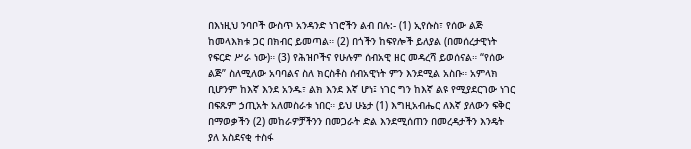በእነዚህ ንባቦች ውስጥ አንዳንድ ነገሮችን ልብ በሉ:- (1) ኢየሱስ፣ የሰው ልጅ ከመላእክቱ ጋር በክብር ይመጣል። (2) በጎችን ከፍየሎች ይለያል (በመሰረታዊነት የፍርድ ሥራ ነው)። (3) የሕዝቦችና የሁሉም ሰብአዊ ዘር መዳረሻ ይወሰናል። “የሰው ልጅ” ስለሚለው አባባልና ስለ ክርስቶስ ሰብአዊነት ምን እንደሚል አስቡ። አምላክ ቢሆንም ከእኛ እንደ አንዱ፣ ልክ እንደ እኛ ሆነ፤ ነገር ግን ከእኛ ልዩ የሚያደርገው ነገር በፍጹም ኃጢአት አለመስራቱ ነበር። ይህ ሁኔታ (1) እግዚአብሔር ለእኛ ያለውን ፍቅር በማወቃችን (2) መከራዎቻችንን በመጋራት ድል እንደሚሰጠን በመረዳታችን እንዴት ያለ አስደናቂ ተስፋ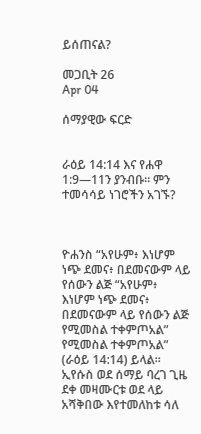ይሰጠናል?

መጋቢት 26
Apr 04

ሰማያዊው ፍርድ


ራዕይ 14:14 እና የሐዋ 1:9—11ን ያንብቡ። ምን ተመሳሳይ ነገሮችን አገኙ?



ዮሐንስ “አየሁም፥ እነሆም ነጭ ደመና፥ በደመናውም ላይ የሰውን ልጅ “አየሁም፥ እነሆም ነጭ ደመና፥ በደመናውም ላይ የሰውን ልጅ የሚመስል ተቀምጦአል” የሚመስል ተቀምጦአል” (ራዕይ 14:14) ይላል። ኢየሱስ ወደ ሰማይ ባረገ ጊዜ ደቀ መዛሙርቱ ወደ ላይ አሻቅበው እየተመለከቱ ሳለ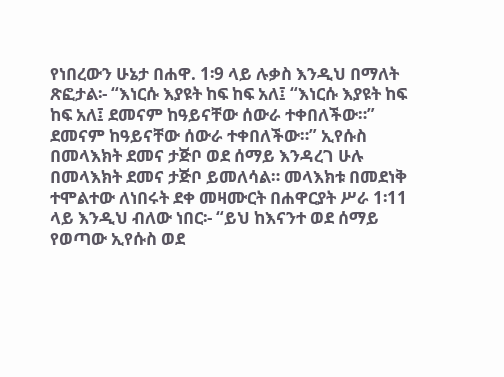የነበረውን ሁኔታ በሐዋ. 1፡9 ላይ ሉቃስ እንዲህ በማለት ጽፎታል፡- “እነርሱ እያዩት ከፍ ከፍ አለ፤ “እነርሱ እያዩት ከፍ ከፍ አለ፤ ደመናም ከዓይናቸው ሰውራ ተቀበለችው።” ደመናም ከዓይናቸው ሰውራ ተቀበለችው።” ኢየሱስ በመላእክት ደመና ታጅቦ ወደ ሰማይ እንዳረገ ሁሉ በመላእክት ደመና ታጅቦ ይመለሳል። መላእክቱ በመደነቅ ተሞልተው ለነበሩት ደቀ መዛሙርት በሐዋርያት ሥራ 1፡11 ላይ እንዲህ ብለው ነበር፡- “ይህ ከእናንተ ወደ ሰማይ የወጣው ኢየሱስ ወደ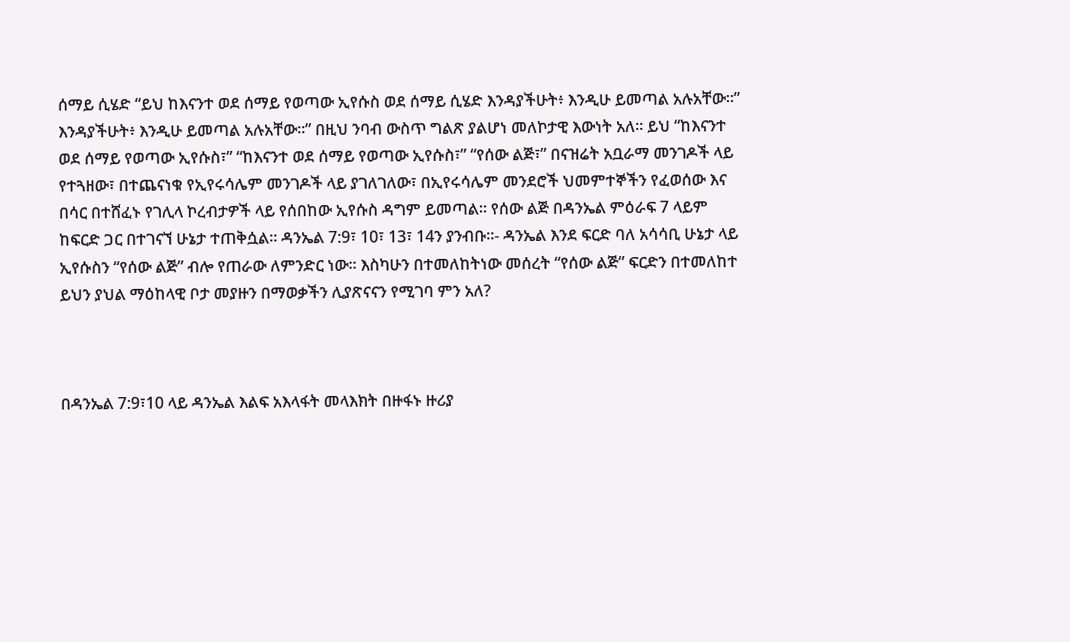ሰማይ ሲሄድ “ይህ ከእናንተ ወደ ሰማይ የወጣው ኢየሱስ ወደ ሰማይ ሲሄድ እንዳያችሁት፥ እንዲሁ ይመጣል አሉአቸው።” እንዳያችሁት፥ እንዲሁ ይመጣል አሉአቸው።” በዚህ ንባብ ውስጥ ግልጽ ያልሆነ መለኮታዊ እውነት አለ። ይህ “ከእናንተ ወደ ሰማይ የወጣው ኢየሱስ፣” “ከእናንተ ወደ ሰማይ የወጣው ኢየሱስ፣” “የሰው ልጅ፣” በናዝሬት አቧራማ መንገዶች ላይ የተጓዘው፣ በተጨናነቁ የኢየሩሳሌም መንገዶች ላይ ያገለገለው፣ በኢየሩሳሌም መንደሮች ህመምተኞችን የፈወሰው እና በሳር በተሸፈኑ የገሊላ ኮረብታዎች ላይ የሰበከው ኢየሱስ ዳግም ይመጣል። የሰው ልጅ በዳንኤል ምዕራፍ 7 ላይም ከፍርድ ጋር በተገናኘ ሁኔታ ተጠቅሷል። ዳንኤል 7:9፣ 10፣ 13፣ 14ን ያንብቡ።- ዳንኤል እንደ ፍርድ ባለ አሳሳቢ ሁኔታ ላይ ኢየሱስን “የሰው ልጅ” ብሎ የጠራው ለምንድር ነው። እስካሁን በተመለከትነው መሰረት “የሰው ልጅ” ፍርድን በተመለከተ ይህን ያህል ማዕከላዊ ቦታ መያዙን በማወቃችን ሊያጽናናን የሚገባ ምን አለ?



በዳንኤል 7:9፣10 ላይ ዳንኤል እልፍ አእላፋት መላእክት በዙፋኑ ዙሪያ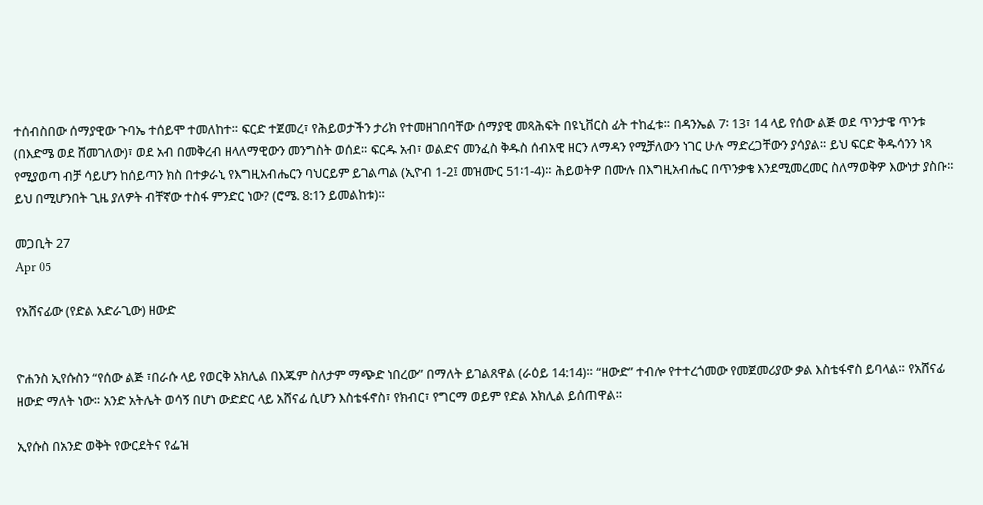ተሰብስበው ሰማያዊው ጉባኤ ተሰይሞ ተመለከተ። ፍርድ ተጀመረ፣ የሕይወታችን ታሪክ የተመዘገበባቸው ሰማያዊ መጻሕፍት በዩኒቨርስ ፊት ተከፈቱ። በዳንኤል 7፡ 13፣ 14 ላይ የሰው ልጅ ወደ ጥንታዌ ጥንቱ (በእድሜ ወደ ሸመገለው)፣ ወደ አብ በመቅረብ ዘላለማዊውን መንግስት ወሰደ። ፍርዱ አብ፣ ወልድና መንፈስ ቅዱስ ሰብአዊ ዘርን ለማዳን የሚቻለውን ነገር ሁሉ ማድረጋቸውን ያሳያል። ይህ ፍርድ ቅዱሳንን ነጻ የሚያወጣ ብቻ ሳይሆን ከሰይጣን ክስ በተቃራኒ የእግዚአብሔርን ባህርይም ይገልጣል (ኢዮብ 1-2፤ መዝሙር 51፡1-4)። ሕይወትዎ በሙሉ በእግዚአብሔር በጥንቃቄ እንደሚመረመር ስለማወቅዎ እውነታ ያስቡ። ይህ በሚሆንበት ጊዜ ያለዎት ብቸኛው ተስፋ ምንድር ነው? (ሮሜ. 8:1ን ይመልከቱ)።

መጋቢት 27
Apr 05

የአሸናፊው (የድል አድራጊው) ዘውድ


ዮሐንስ ኢየሱስን “የሰው ልጅ ፣በራሱ ላይ የወርቅ አክሊል በእጁም ስለታም ማጭድ ነበረው” በማለት ይገልጸዋል (ራዕይ 14:14)። “ዘውድ” ተብሎ የተተረጎመው የመጀመሪያው ቃል እስቴፋኖስ ይባላል። የአሸናፊ ዘውድ ማለት ነው። አንድ አትሌት ወሳኝ በሆነ ውድድር ላይ አሸናፊ ሲሆን እስቴፋኖስ፣ የክብር፣ የግርማ ወይም የድል አክሊል ይሰጠዋል።

ኢየሱስ በአንድ ወቅት የውርደትና የፌዝ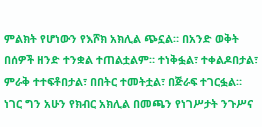ምልክት የሆነውን የእሾክ አክሊል ጭኗል። በአንድ ወቅት በሰዎች ዘንድ ተንቋል ተጠልቷልም። ተነቅፏል፣ ተቀልዶበታል፣ ምራቅ ተተፍቶበታል፣ በበትር ተመትቷል፣ በጅራፍ ተገርፏል። ነገር ግን አሁን የክብር አክሊል በመጫን የነገሥታት ንጉሥና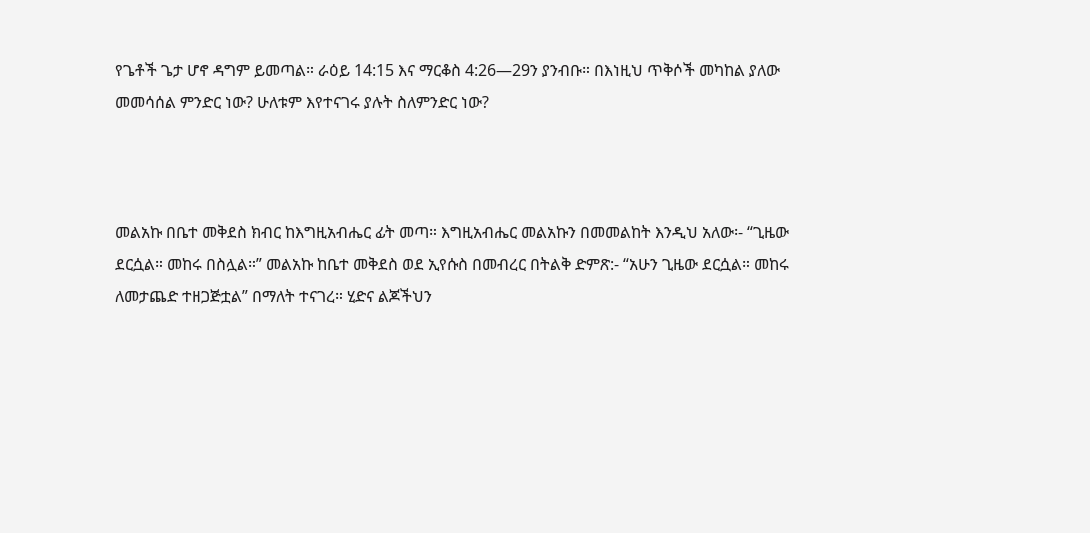የጌቶች ጌታ ሆኖ ዳግም ይመጣል። ራዕይ 14:15 እና ማርቆስ 4:26—29ን ያንብቡ። በእነዚህ ጥቅሶች መካከል ያለው መመሳሰል ምንድር ነው? ሁለቱም እየተናገሩ ያሉት ስለምንድር ነው?



መልአኩ በቤተ መቅደስ ክብር ከእግዚአብሔር ፊት መጣ። እግዚአብሔር መልአኩን በመመልከት እንዲህ አለው፡- “ጊዜው ደርሷል። መከሩ በስሏል።” መልአኩ ከቤተ መቅደስ ወደ ኢየሱስ በመብረር በትልቅ ድምጽ:- “አሁን ጊዜው ደርሷል። መከሩ ለመታጨድ ተዘጋጅቷል” በማለት ተናገረ። ሂድና ልጆችህን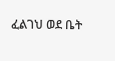ፈልገህ ወደ ቤት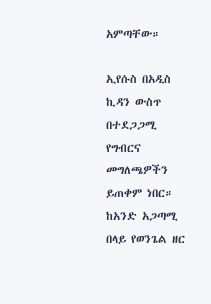አምጣቸው።

ኢየሱስ በአዲስ ኪዳን ውስጥ በተደጋጋሚ የግብርና መግለጫዎችን ይጠቀም ነበር። ከአንድ አጋጣሚ በላይ የወንጌል ዘር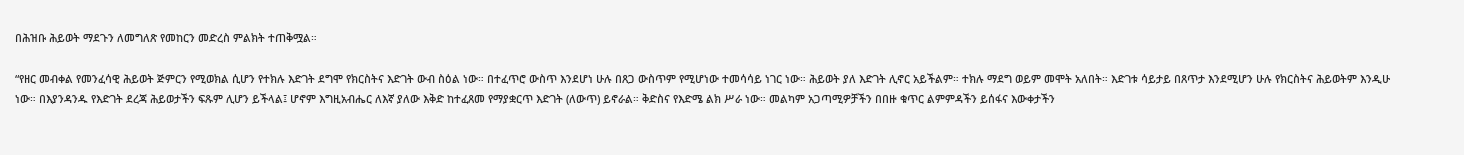በሕዝቡ ሕይወት ማደጉን ለመግለጽ የመከርን መድረስ ምልክት ተጠቅሟል።

“የዘር መብቀል የመንፈሳዊ ሕይወት ጅምርን የሚወክል ሲሆን የተክሉ እድገት ደግሞ የክርስትና እድገት ውብ ስዕል ነው። በተፈጥሮ ውስጥ እንደሆነ ሁሉ በጸጋ ውስጥም የሚሆነው ተመሳሳይ ነገር ነው። ሕይወት ያለ እድገት ሊኖር አይችልም። ተክሉ ማደግ ወይም መሞት አለበት። እድገቱ ሳይታይ በጸጥታ እንደሚሆን ሁሉ የክርስትና ሕይወትም እንዲሁ ነው። በእያንዳንዱ የእድገት ደረጃ ሕይወታችን ፍጹም ሊሆን ይችላል፤ ሆኖም እግዚአብሔር ለእኛ ያለው እቅድ ከተፈጸመ የማያቋርጥ እድገት (ለውጥ) ይኖራል። ቅድስና የእድሜ ልክ ሥራ ነው። መልካም አጋጣሚዎቻችን በበዙ ቁጥር ልምምዳችን ይሰፋና እውቀታችን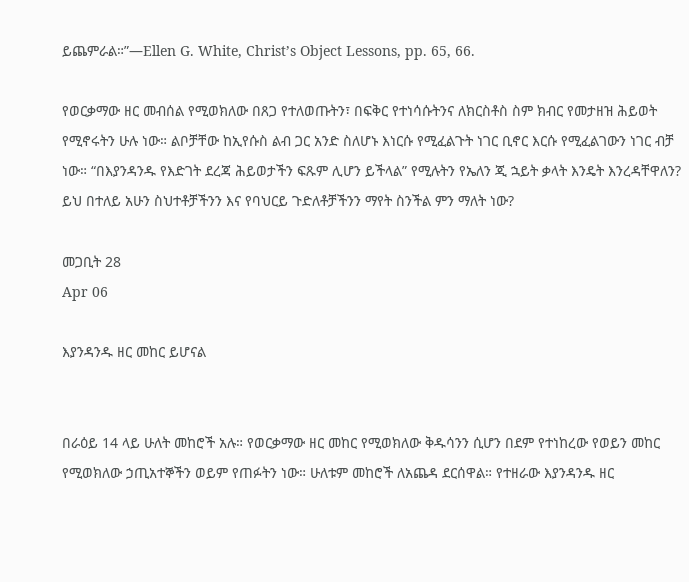ይጨምራል።”—Ellen G. White, Christ’s Object Lessons, pp. 65, 66.

የወርቃማው ዘር መብሰል የሚወክለው በጸጋ የተለወጡትን፣ በፍቅር የተነሳሱትንና ለክርስቶስ ስም ክብር የመታዘዝ ሕይወት የሚኖሩትን ሁሉ ነው። ልቦቻቸው ከኢየሱስ ልብ ጋር አንድ ስለሆኑ እነርሱ የሚፈልጉት ነገር ቢኖር እርሱ የሚፈልገውን ነገር ብቻ ነው። “በእያንዳንዱ የእድገት ደረጃ ሕይወታችን ፍጹም ሊሆን ይችላል” የሚሉትን የኤለን ጂ ኋይት ቃላት እንዴት እንረዳቸዋለን? ይህ በተለይ አሁን ስህተቶቻችንን እና የባህርይ ጉድለቶቻችንን ማየት ስንችል ምን ማለት ነው?

መጋቢት 28
Apr 06

እያንዳንዱ ዘር መከር ይሆናል


በራዕይ 14 ላይ ሁለት መከሮች አሉ። የወርቃማው ዘር መከር የሚወክለው ቅዱሳንን ሲሆን በደም የተነከረው የወይን መከር የሚወክለው ኃጢአተኞችን ወይም የጠፉትን ነው። ሁለቱም መከሮች ለአጨዳ ደርሰዋል። የተዘራው እያንዳንዱ ዘር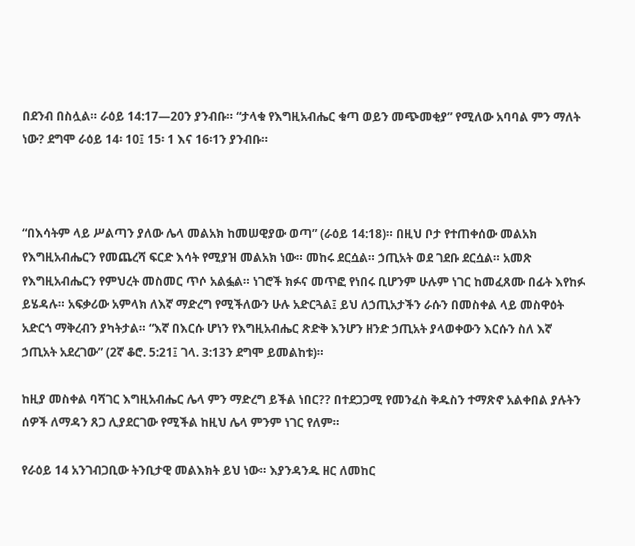በደንብ በስሏል። ራዕይ 14:17—20ን ያንብቡ። “ታላቁ የእግዚአብሔር ቁጣ ወይን መጭመቂያ” የሚለው አባባል ምን ማለት ነው? ደግሞ ራዕይ 14፡ 10፤ 15፡ 1 እና 16፡1ን ያንብቡ።



“በእሳትም ላይ ሥልጣን ያለው ሌላ መልአክ ከመሠዊያው ወጣ” (ራዕይ 14:18)። በዚህ ቦታ የተጠቀሰው መልአክ የእግዚአብሔርን የመጨረሻ ፍርድ እሳት የሚያዝ መልአክ ነው። መከሩ ደርሷል። ኃጢአት ወደ ገደቡ ደርሷል። አመጽ የእግዚአብሔርን የምህረት መስመር ጥሶ አልፏል። ነገሮች ክፉና መጥፎ የነበሩ ቢሆንም ሁሉም ነገር ከመፈጸሙ በፊት እየከፉ ይሄዳሉ። አፍቃሪው አምላክ ለእኛ ማድረግ የሚችለውን ሁሉ አድርጓል፤ ይህ ለኃጢአታችን ራሱን በመስቀል ላይ መስዋዕት አድርጎ ማቅረብን ያካትታል። “እኛ በእርሱ ሆነን የእግዚአብሔር ጽድቅ እንሆን ዘንድ ኃጢአት ያላወቀውን እርሱን ስለ እኛ ኃጢአት አደረገው” (2ኛ ቆሮ. 5:21፤ ገላ. 3:13ን ደግሞ ይመልከቱ)።

ከዚያ መስቀል ባሻገር እግዚአብሔር ሌላ ምን ማድረግ ይችል ነበር?? በተደጋጋሚ የመንፈስ ቅዱስን ተማጽኖ አልቀበል ያሉትን ሰዎች ለማዳን ጸጋ ሊያደርገው የሚችል ከዚህ ሌላ ምንም ነገር የለም።

የራዕይ 14 አንገብጋቢው ትንቢታዊ መልእክት ይህ ነው። እያንዳንዱ ዘር ለመከር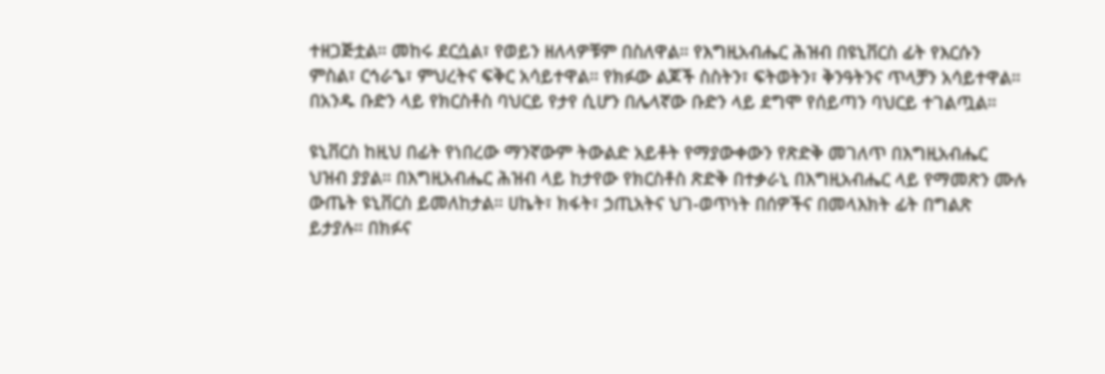ተዘጋጅቷል። መከሩ ደርሷል፣ የወይን ዘለላዎቹም በስለዋል። የእግዚአብሔር ሕዝብ በዩኒቨርስ ፊት የእርሱን ምስል፣ ርኅራኄ፣ ምህረትና ፍቅር አሳይተዋል። የክፉው ልጆች ስስትን፣ ፍትወትን፣ ቅንዓትንና ጥላቻን አሳይተዋል። በአንዱ ቡድን ላይ የክርስቶስ ባህርይ የታየ ሲሆን በሌላኛው ቡድን ላይ ደግሞ የሰይጣን ባህርይ ተገልጧል።

ዩኒቨርስ ከዚህ በፊት የነበረው ማንኛውም ትውልድ አይቶት የማያውቀውን የጽድቅ መገለጥ በእግዚአብሔር ህዝብ ያያል። በእግዚአብሔር ሕዝብ ላይ ከታየው የክርስቶስ ጽድቅ በተቃራኒ በእግዚአብሔር ላይ የማመጽን ሙሉ ውጤት ዩኒቨርስ ይመለከታል። ሀኬት፣ ክፋት፣ ኃጢአትና ህገ-ወጥነት በሰዎችና በመላእክት ፊት በግልጽ ይታያሉ። በክፉና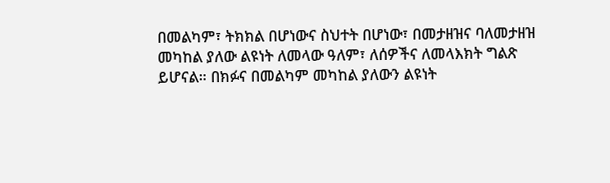በመልካም፣ ትክክል በሆነውና ስህተት በሆነው፣ በመታዘዝና ባለመታዘዝ መካከል ያለው ልዩነት ለመላው ዓለም፣ ለሰዎችና ለመላእክት ግልጽ ይሆናል። በክፉና በመልካም መካከል ያለውን ልዩነት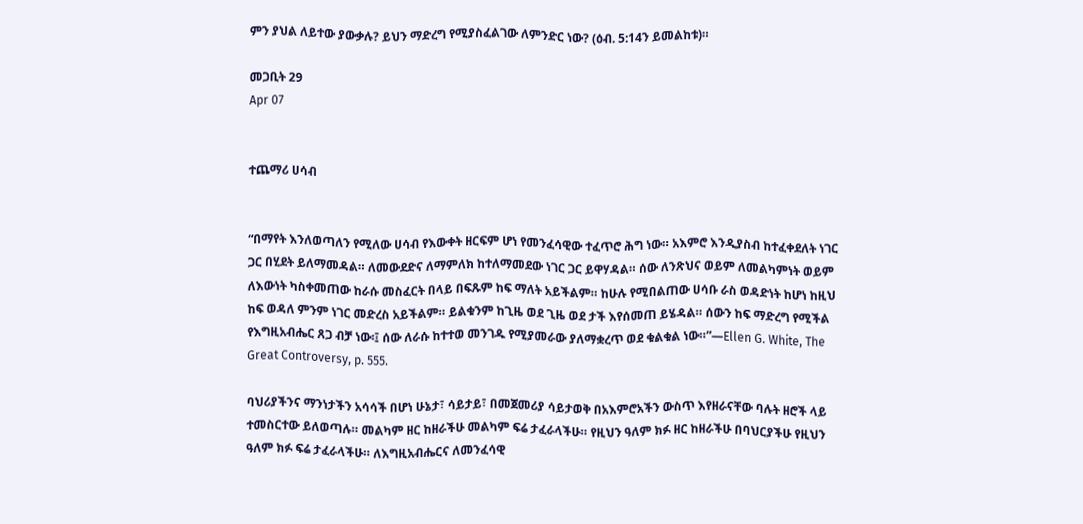ምን ያህል ለይተው ያውቃሉ? ይህን ማድረግ የሚያስፈልገው ለምንድር ነው? (ዕብ. 5:14ን ይመልከቱ)።

መጋቢት 29
Apr 07


ተጨማሪ ሀሳብ


“በማየት እንለወጣለን የሚለው ሀሳብ የእውቀት ዘርፍም ሆነ የመንፈሳዊው ተፈጥሮ ሕግ ነው። አእምሮ እንዲያስብ ከተፈቀደለት ነገር ጋር በሂደት ይለማመዳል። ለመውደድና ለማምለክ ከተለማመደው ነገር ጋር ይዋሃዳል። ሰው ለንጽህና ወይም ለመልካምነት ወይም ለእውነት ካስቀመጠው ከራሱ መስፈርት በላይ በፍጹም ከፍ ማለት አይችልም። ከሁሉ የሚበልጠው ሀሳቡ ራስ ወዳድነት ከሆነ ከዚህ ከፍ ወዳለ ምንም ነገር መድረስ አይችልም። ይልቁንም ከጊዜ ወደ ጊዜ ወደ ታች እየሰመጠ ይሄዳል። ሰውን ከፍ ማድረግ የሚችል የእግዚአብሔር ጸጋ ብቻ ነው፡፤ ሰው ለራሱ ከተተወ መንገዱ የሚያመራው ያለማቋረጥ ወደ ቁልቁል ነው።”—Ellen G. White, The Great Controversy, p. 555.

ባህሪያችንና ማንነታችን አሳሳች በሆነ ሁኔታ፣ ሳይታይ፣ በመጀመሪያ ሳይታወቅ በአእምሮአችን ውስጥ እየዘራናቸው ባሉት ዘሮች ላይ ተመስርተው ይለወጣሉ። መልካም ዘር ከዘራችሁ መልካም ፍሬ ታፈራላችሁ። የዚህን ዓለም ክፉ ዘር ከዘራችሁ በባህርያችሁ የዚህን ዓለም ክፉ ፍሬ ታፈራላችሁ። ለእግዚአብሔርና ለመንፈሳዊ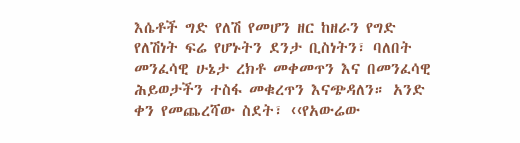እሴቶች ግድ የለሽ የመሆን ዘር ከዘራን የግድ የለሽነት ፍሬ የሆኑትን ደንታ ቢስነትን፣ ባለበት መንፈሳዊ ሁኔታ ረክቶ መቀመጥን እና በመንፈሳዊ ሕይወታችን ተስፋ መቁረጥን እናጭዳለን። አንድ ቀን የመጨረሻው ስደት፣ ‹‹የአውሬው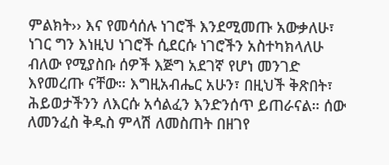ምልክት›› እና የመሳሰሉ ነገሮች እንደሚመጡ አውቃለሁ፣ ነገር ግን እነዚህ ነገሮች ሲደርሱ ነገሮችን አስተካክላለሁ ብለው የሚያስቡ ሰዎች እጅግ አደገኛ የሆነ መንገድ እየመረጡ ናቸው። እግዚአብሔር አሁን፣ በዚህች ቅጽበት፣ ሕይወታችንን ለእርሱ አሳልፈን እንድንሰጥ ይጠራናል። ሰው ለመንፈስ ቅዱስ ምላሽ ለመስጠት በዘገየ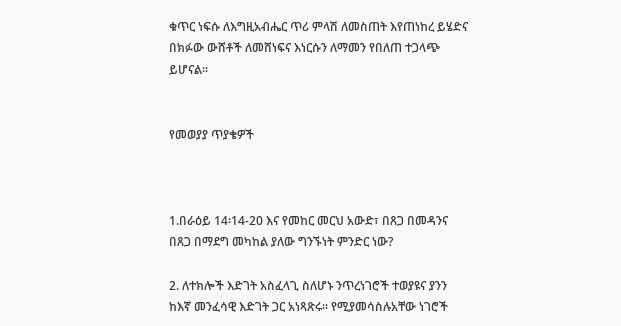ቁጥር ነፍሱ ለእግዚአብሔር ጥሪ ምላሽ ለመስጠት እየጠነከረ ይሄድና በክፉው ውሸቶች ለመሸነፍና እነርሱን ለማመን የበለጠ ተጋላጭ ይሆናል።


የመወያያ ጥያቄዎች



1.በራዕይ 14፡14-20 እና የመከር መርህ አውድ፣ በጸጋ በመዳንና በጸጋ በማደግ መካከል ያለው ግንኙነት ምንድር ነው?

2. ለተክሎች እድገት አስፈላጊ ስለሆኑ ንጥረነገሮች ተወያዩና ያንን ከእኛ መንፈሳዊ እድገት ጋር አነጻጽሩ። የሚያመሳስሉአቸው ነገሮች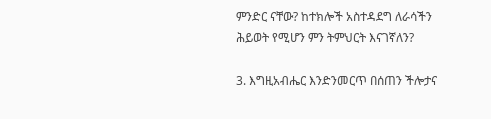ምንድር ናቸው? ከተክሎች አስተዳደግ ለራሳችን ሕይወት የሚሆን ምን ትምህርት እናገኛለን?

3. እግዚአብሔር እንድንመርጥ በሰጠን ችሎታና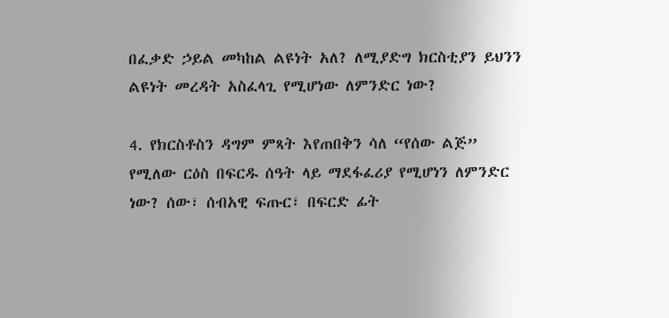በፈቃድ ኃይል መካከል ልዩነት አለ? ለሚያድግ ክርስቲያን ይህንን ልዩነት መረዳት አስፈላጊ የሚሆነው ለምንድር ነው?

4. የክርስቶስን ዳግም ምጻት እየጠበቅን ሳለ “የሰው ልጅ” የሚለው ርዕስ በፍርዱ ሰዓት ላይ ማደፋፈሪያ የሚሆነን ለምንድር ነው? ሰው፣ ሰብአዊ ፍጡር፣ በፍርድ ፊት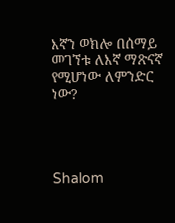እኛን ወክሎ በሰማይ መገኘቱ ለእኛ ማጽናኛ የሚሆነው ለምንድር ነው?




Shalom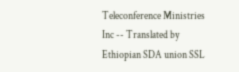Teleconference Ministries Inc -- Translated by Ethiopian SDA union SSL